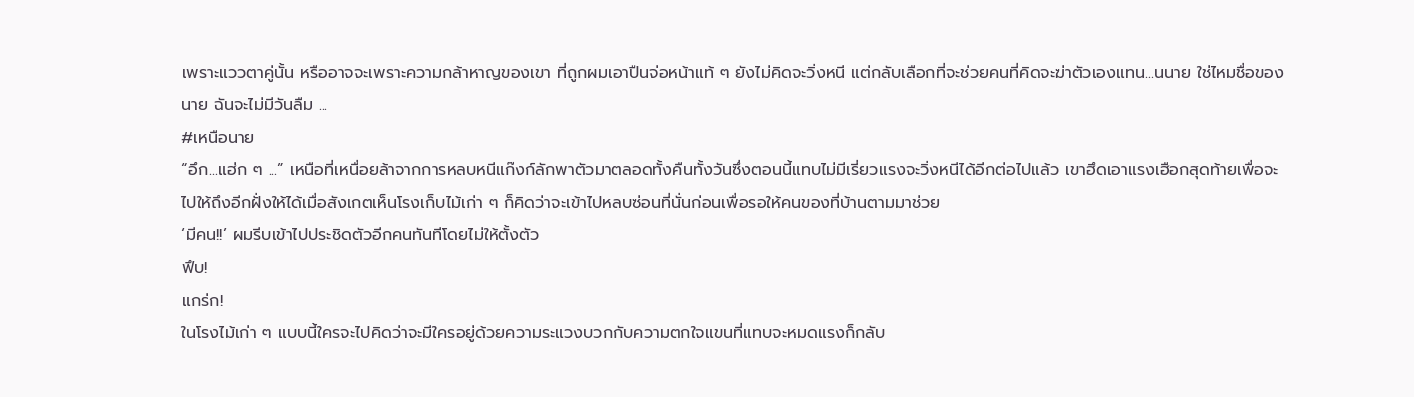เพราะแววตาคู่นั้น หรืออาจจะเพราะความกล้าหาญของเขา ที่ถูกผมเอาปืนจ่อหน้าแท้ ๆ ยังไม่คิดจะวิ่งหนี แต่กลับเลือกที่จะช่วยคนที่คิดจะฆ่าตัวเองแทน...นนาย ใช่ไหมชื่อของนาย ฉันจะไม่มีวันลืม ...
#เหนือนาย
“อึก...แฮ่ก ๆ ...” เหนือที่เหนื่อยล้าจากการหลบหนีแก๊งก์ลักพาตัวมาตลอดทั้งคืนทั้งวันซึ่งตอนนี้แทบไม่มีเรี่ยวแรงจะวิ่งหนีได้อีกต่อไปแล้ว เขาฮึดเอาแรงเฮือกสุดท้ายเพื่อจะไปให้ถึงอีกฝั่งให้ได้เมื่อสังเกตเห็นโรงเก็บไม้เก่า ๆ ก็คิดว่าจะเข้าไปหลบซ่อนที่นั่นก่อนเพื่อรอให้คนของที่บ้านตามมาช่วย
‘มีคน!!’ ผมรีบเข้าไปประชิดตัวอีกคนทันทีโดยไม่ให้ตั้งตัว
ฟึบ!
แกร่ก!
ในโรงไม้เก่า ๆ แบบนี้ใครจะไปคิดว่าจะมีใครอยู่ด้วยความระแวงบวกกับความตกใจแขนที่แทบจะหมดแรงก็กลับ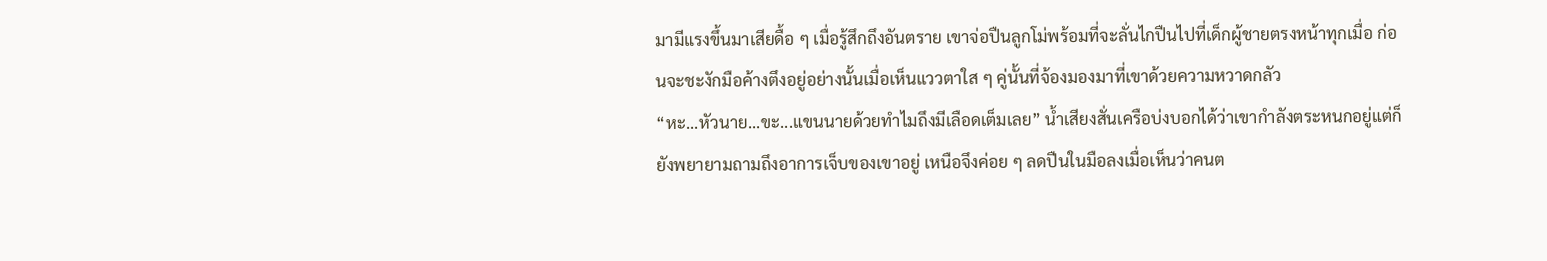มามีแรงขึ้นมาเสียดื้อ ๆ เมื่อรู้สึกถึงอันตราย เขาจ่อปืนลูกโม่พร้อมที่จะลั่นไกปืนไปที่เด็กผู้ชายตรงหน้าทุกเมื่อ ก่อนจะชะงักมือค้างตึงอยู่อย่างนั้นเมื่อเห็นแววตาใส ๆ คู่นั้นที่จ้องมองมาที่เขาด้วยความหวาดกลัว
“หะ...หัวนาย...ขะ...แขนนายด้วยทำไมถึงมีเลือดเต็มเลย” น้ำเสียงสั่นเครือบ่งบอกได้ว่าเขากำลังตระหนกอยู่แต่ก็ยังพยายามถามถึงอาการเจ็บของเขาอยู่ เหนือจึงค่อย ๆ ลดปืนในมือลงเมื่อเห็นว่าคนต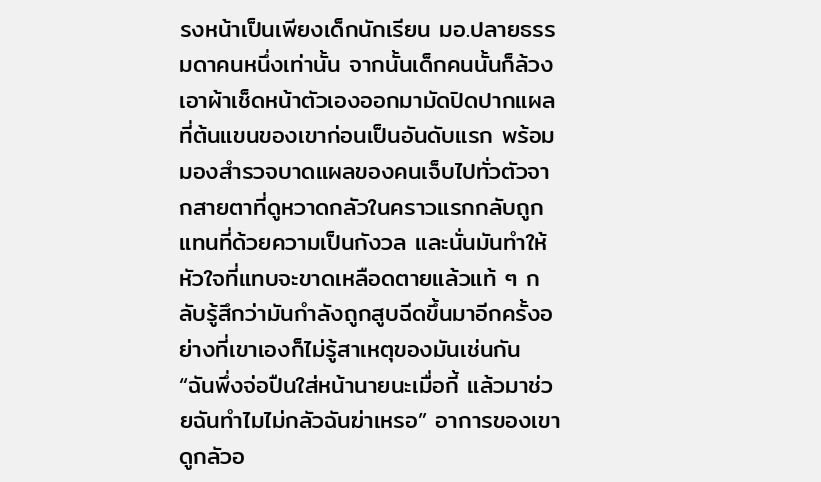รงหน้าเป็นเพียงเด็กนักเรียน มอ.ปลายธรรมดาคนหนึ่งเท่านั้น จากนั้นเด็กคนนั้นก็ล้วงเอาผ้าเช็ดหน้าตัวเองออกมามัดปิดปากแผลที่ต้นแขนของเขาก่อนเป็นอันดับแรก พร้อมมองสำรวจบาดแผลของคนเจ็บไปทั่วตัวจากสายตาที่ดูหวาดกลัวในคราวแรกกลับถูกแทนที่ด้วยความเป็นกังวล และนั่นมันทำให้หัวใจที่แทบจะขาดเหลือดตายแล้วแท้ ๆ กลับรู้สึกว่ามันกำลังถูกสูบฉีดขึ้นมาอีกครั้งอย่างที่เขาเองก็ไม่รู้สาเหตุของมันเช่นกัน
“ฉันพึ่งจ่อปืนใส่หน้านายนะเมื่อกี้ แล้วมาช่วยฉันทำไมไม่กลัวฉันฆ่าเหรอ” อาการของเขาดูกลัวอ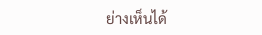ย่างเห็นได้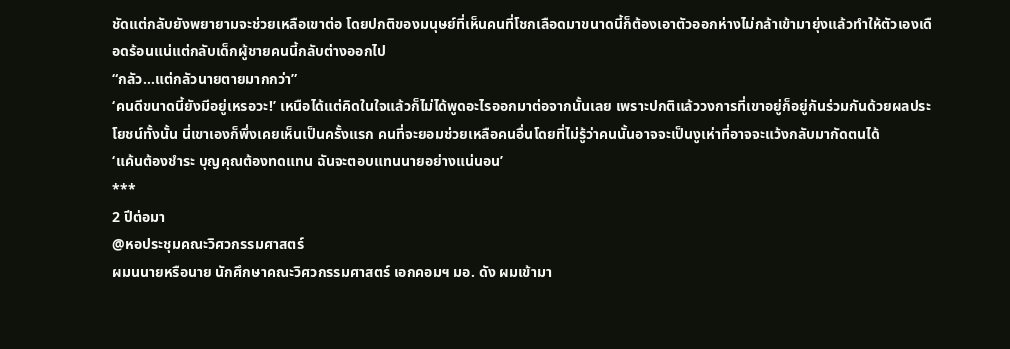ชัดแต่กลับยังพยายามจะช่วยเหลือเขาต่อ โดยปกติของมนุษย์ที่เห็นคนที่โชกเลือดมาขนาดนี้ก็ต้องเอาตัวออกห่างไม่กล้าเข้ามายุ่งแล้วทำให้ตัวเองเดือดร้อนแน่แต่กลับเด็กผู้ชายคนนี้กลับต่างออกไป
“กลัว...แต่กลัวนายตายมากกว่า”
‘คนดีขนาดนี้ยังมีอยู่เหรอวะ!’ เหนือได้แต่คิดในใจแล้วก็ไม่ได้พูดอะไรออกมาต่อจากนั้นเลย เพราะปกติแล้ววงการที่เขาอยู่ก็อยู่กันร่วมกันด้วยผลประโยชน์ทั้งนั้น นี่เขาเองก็พึ่งเคยเห็นเป็นครั้งแรก คนที่จะยอมช่วยเหลือคนอื่นโดยที่ไม่รู้ว่าคนนั้นอาจจะเป็นงูเห่าที่อาจจะแว้งกลับมากัดตนได้
‘แค้นต้องชำระ บุญคุณต้องทดแทน ฉันจะตอบแทนนายอย่างแน่นอน’
***
2 ปีต่อมา
@หอประชุมคณะวิศวกรรมศาสตร์
ผมนนายหรือนาย นักศึกษาคณะวิศวกรรมศาสตร์ เอกคอมฯ มอ. ดัง ผมเข้ามา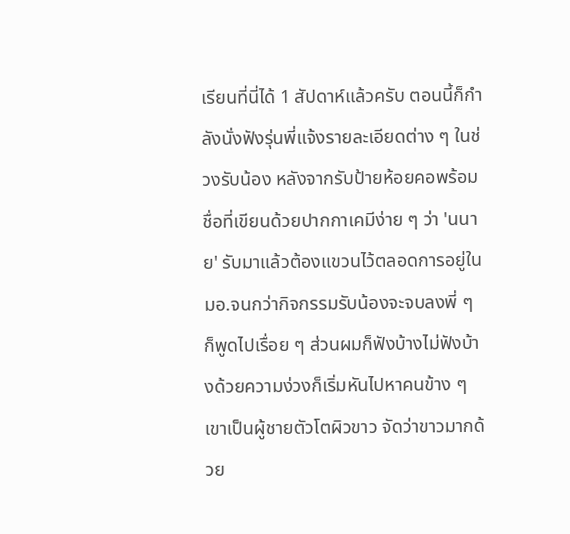เรียนที่นี่ได้ 1 สัปดาห์แล้วครับ ตอนนี้ก็กำลังนั่งฟังรุ่นพี่แจ้งรายละเอียดต่าง ๆ ในช่วงรับน้อง หลังจากรับป้ายห้อยคอพร้อมชื่อที่เขียนด้วยปากกาเคมีง่าย ๆ ว่า 'นนาย' รับมาแล้วต้องแขวนไว้ตลอดการอยู่ใน มอ.จนกว่ากิจกรรมรับน้องจะจบลงพี่ ๆ ก็พูดไปเรื่อย ๆ ส่วนผมก็ฟังบ้างไม่ฟังบ้างด้วยความง่วงก็เริ่มหันไปหาคนข้าง ๆ เขาเป็นผู้ชายตัวโตผิวขาว จัดว่าขาวมากด้วย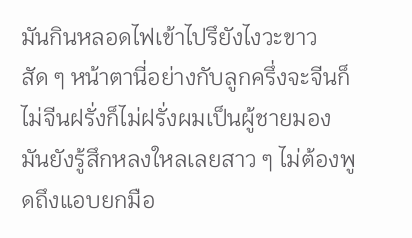มันกินหลอดไฟเข้าไปรึยังไงวะขาวสัด ๆ หน้าตานี่อย่างกับลูกครึ่งจะจีนก็ไม่จีนฝรั่งก็ไม่ฝรั่งผมเป็นผู้ชายมองมันยังรู้สึกหลงใหลเลยสาว ๆ ไม่ต้องพูดถึงแอบยกมือ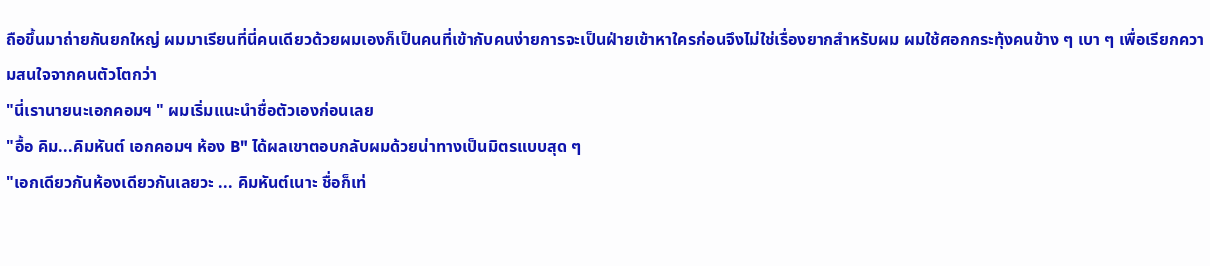ถือขึ้นมาถ่ายกันยกใหญ่ ผมมาเรียนที่นี่คนเดียวด้วยผมเองก็เป็นคนที่เข้ากับคนง่ายการจะเป็นฝ่ายเข้าหาใครก่อนจึงไม่ใช่เรื่องยากสำหรับผม ผมใช้ศอกกระทุ้งคนข้าง ๆ เบา ๆ เพื่อเรียกความสนใจจากคนตัวโตกว่า
"นี่เรานายนะเอกคอมฯ " ผมเริ่มแนะนำชื่อตัวเองก่อนเลย
"อื้อ คิม...คิมหันต์ เอกคอมฯ ห้อง B" ได้ผลเขาตอบกลับผมด้วยน่าทางเป็นมิตรแบบสุด ๆ
"เอกเดียวกันห้องเดียวกันเลยวะ ... คิมหันต์เนาะ ชื่อก็เท่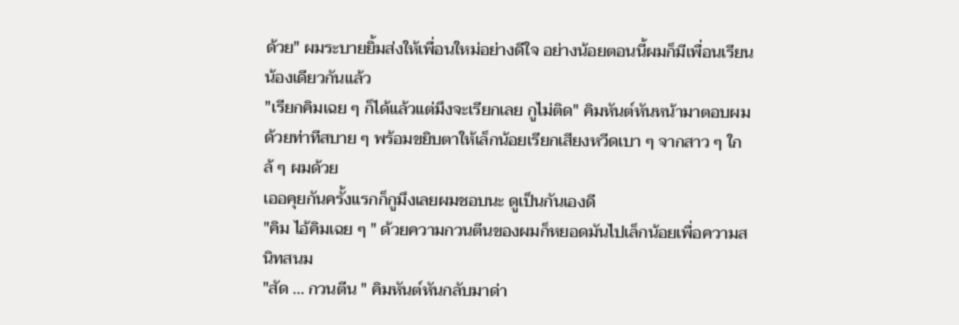ด้วย" ผมระบายยิ้มส่งให้เพื่อนใหม่อย่างดีใจ อย่างน้อยตอนนี้ผมก็มีเพื่อนเรียนน้องเดียวกันแล้ว
"เรียกคิมเฉย ๆ ก็ได้แล้วแต่มึงจะเรียกเลย กูไม่ติด" คิมหันต์หันหน้ามาตอบผมด้วยท่าทีสบาย ๆ พร้อมขยิบตาให้เล็กน้อยเรียกเสียงหวีดเบา ๆ จากสาว ๆ ใกล้ ๆ ผมด้วย
เออคุยกันครั้งแรกก็กูมึงเลยผมชอบนะ ดูเป็นกันเองดี
"คิม ไอ้คิมเฉย ๆ " ด้วยความกวนตีนของผมก็หยอดมันไปเล็กน้อยเพื่อความสนิทสนม
"สัด ... กวนตีน " คิมหันต์หันกลับมาด่า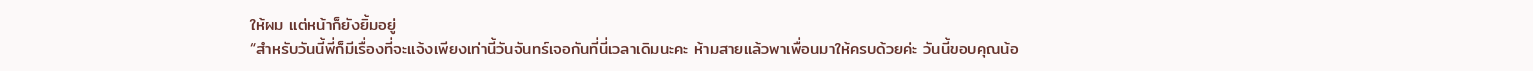ให้ผม แต่หน้าก็ยังยิ้มอยู่
“สำหรับวันนี้พี่ก็มีเรื่องที่จะแจ้งเพียงเท่านี้วันจันทร์เจอกันที่นี่เวลาเดิมนะคะ ห้ามสายแล้วพาเพื่อนมาให้ครบด้วยค่ะ วันนี้ขอบคุณน้อ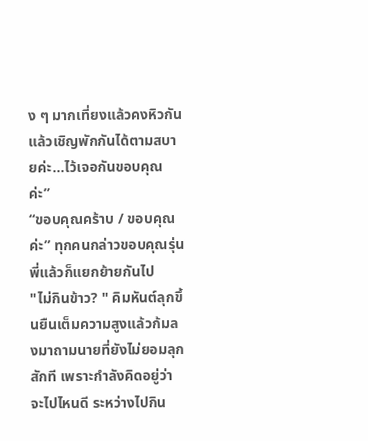ง ๆ มากเที่ยงแล้วคงหิวกันแล้วเชิญพักกันได้ตามสบายค่ะ...ไว้เจอกันขอบคุณค่ะ”
“ขอบคุณคร้าบ / ขอบคุณค่ะ” ทุกคนกล่าวขอบคุณรุ่นพี่แล้วก็แยกย้ายกันไป
"ไม่กินข้าว? " คิมหันต์ลุกขึ้นยืนเต็มความสูงแล้วก้มลงมาถามนายที่ยังไม่ยอมลุกสักที เพราะกำลังคิดอยู่ว่าจะไปไหนดี ระหว่างไปกิน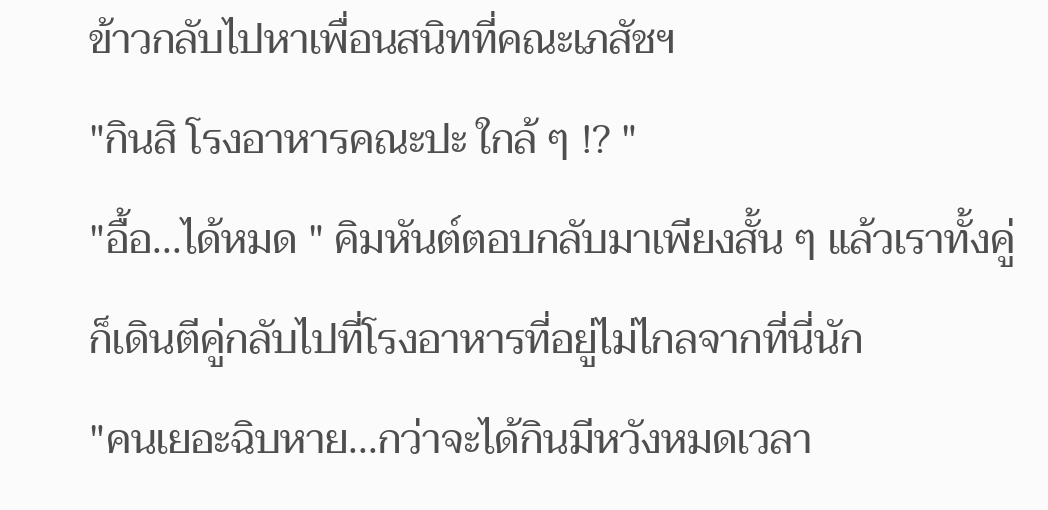ข้าวกลับไปหาเพื่อนสนิทที่คณะเภสัชฯ
"กินสิ โรงอาหารคณะปะ ใกล้ ๆ !? "
"อื้อ...ได้หมด " คิมหันต์ตอบกลับมาเพียงสั้น ๆ แล้วเราทั้งคู่ก็เดินตีคู่กลับไปที่โรงอาหารที่อยู่ไม่ไกลจากที่นี่นัก
"คนเยอะฉิบหาย...กว่าจะได้กินมีหวังหมดเวลา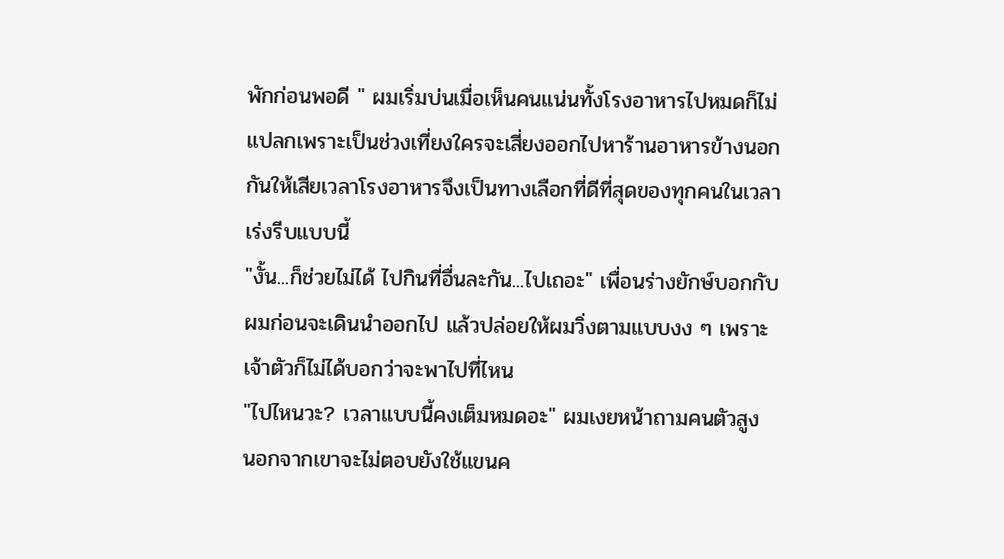พักก่อนพอดี " ผมเริ่มบ่นเมื่อเห็นคนแน่นทั้งโรงอาหารไปหมดก็ไม่แปลกเพราะเป็นช่วงเที่ยงใครจะเสี่ยงออกไปหาร้านอาหารข้างนอกกันให้เสียเวลาโรงอาหารจึงเป็นทางเลือกที่ดีที่สุดของทุกคนในเวลาเร่งรีบแบบนี้
"งั้น...ก็ช่วยไม่ได้ ไปกินที่อื่นละกัน...ไปเถอะ" เพื่อนร่างยักษ์บอกกับผมก่อนจะเดินนำออกไป แล้วปล่อยให้ผมวิ่งตามแบบงง ๆ เพราะเจ้าตัวก็ไม่ได้บอกว่าจะพาไปที่ไหน
"ไปไหนวะ? เวลาแบบนี้คงเต็มหมดอะ" ผมเงยหน้าถามคนตัวสูง นอกจากเขาจะไม่ตอบยังใช้แขนค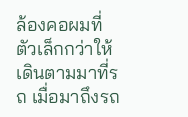ล้องคอผมที่ตัวเล็กกว่าให้เดินตามมาที่รถ เมื่อมาถึงรถ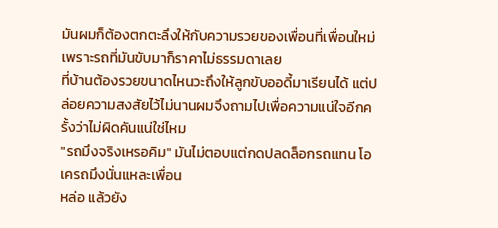มันผมก็ต้องตกตะลึงให้กับความรวยของเพื่อนที่เพื่อนใหม่เพราะรถที่มันขับมาก็ราคาไม่ธรรมดาเลย
ที่บ้านต้องรวยขนาดไหนวะถึงให้ลูกขับออดี้มาเรียนได้ แต่ปล่อยความสงสัยไว้ไม่นานผมจึงถามไปเพื่อความแน่ใจอีกครั้งว่าไม่ผิดคันแน่ใช่ไหม
"รถมึงจริงเหรอคิม" มันไม่ตอบแต่กดปลดล็อกรถแทน โอเครถมึงนั่นแหละเพื่อน
หล่อ แล้วยัง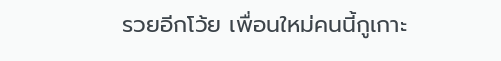รวยอีกโว้ย เพื่อนใหม่คนนี้กูเกาะ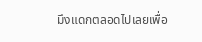มึงแดกตลอดไปเลยเพื่อ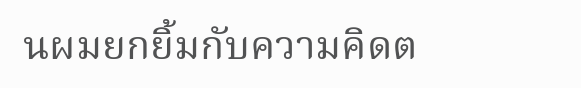นผมยกยิ้มกับความคิดต